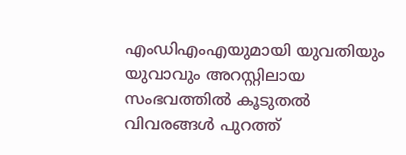എംഡിഎംഎയുമായി യുവതിയും യുവാവും അറസ്റ്റിലായ സംഭവത്തില്‍ കൂടുതല്‍ വിവരങ്ങള്‍ പുറത്ത്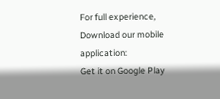For full experience, Download our mobile application:
Get it on Google Play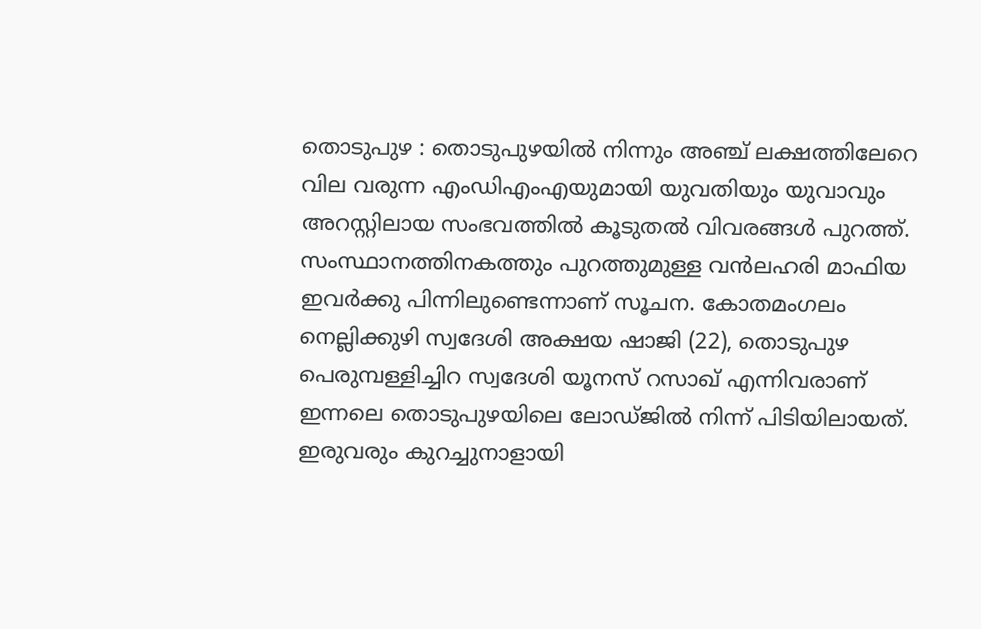തൊടുപുഴ : തൊടുപുഴയില്‍ നിന്നും അഞ്ച് ലക്ഷത്തിലേറെ വില വരുന്ന എംഡിഎംഎയുമായി യുവതിയും യുവാവും അറസ്റ്റിലായ സംഭവത്തില്‍ കൂടുതല്‍ വിവരങ്ങള്‍ പുറത്ത്. സംസ്ഥാനത്തിനകത്തും പുറത്തുമുള്ള വന്‍ലഹരി മാഫിയ ഇവര്‍ക്കു പിന്നിലുണ്ടെന്നാണ് സൂചന. കോതമംഗലം നെല്ലിക്കുഴി സ്വദേശി അക്ഷയ ഷാജി (22), തൊടുപുഴ പെരുമ്പള്ളിച്ചിറ സ്വദേശി യൂനസ് റസാഖ് എന്നിവരാണ് ഇന്നലെ തൊടുപുഴയിലെ ലോഡ്ജില്‍ നിന്ന് പിടിയിലായത്. ഇരുവരും കുറച്ചുനാളായി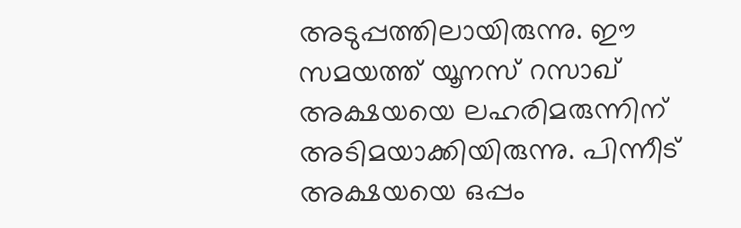അടുപ്പത്തിലായിരുന്നു. ഈ സമയത്ത് യൂനസ് റസാഖ് അക്ഷയയെ ലഹരിമരുന്നിന് അടിമയാക്കിയിരുന്നു. പിന്നീട് അക്ഷയയെ ഒപ്പം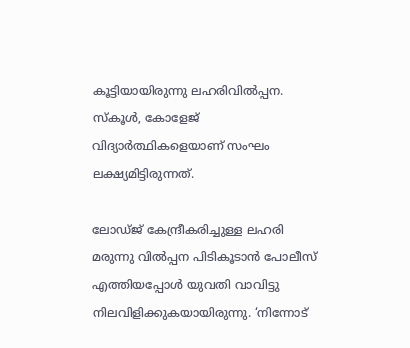കൂട്ടിയായിരുന്നു ലഹരിവില്‍പ്പന. സ്‌കൂള്‍, കോളേജ് വിദ്യാര്‍ത്ഥികളെയാണ് സംഘം ലക്ഷ്യമിട്ടിരുന്നത്.

ലോഡ്ജ് കേന്ദ്രീകരിച്ചുള്ള ലഹരി മരുന്നു വില്‍പ്പന പിടികൂടാന്‍ പോലീസ് എത്തിയപ്പോള്‍ യുവതി വാവിട്ടു നിലവിളിക്കുകയായിരുന്നു. ‘നിന്നോട്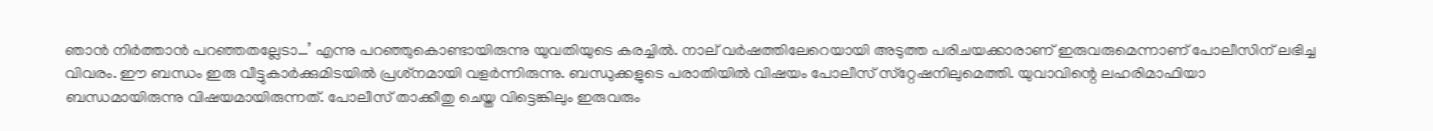ഞാന്‍ നിര്‍ത്താന്‍ പറഞ്ഞതല്ലേടാ…’ എന്നു പറഞ്ഞുകൊണ്ടായിരുന്നു യുവതിയുടെ കരച്ചില്‍. നാല് വര്‍ഷത്തിലേറെയായി അടുത്ത പരിചയക്കാരാണ് ഇരുവരുമെന്നാണ് പോലീസിന് ലഭിച്ച വിവരം. ഈ ബന്ധം ഇരു വീട്ടുകാര്‍ക്കുമിടയില്‍ പ്രശ്‌നമായി വളര്‍ന്നിരുന്നു. ബന്ധുക്കളുടെ പരാതിയില്‍ വിഷയം പോലീസ് സ്‌റ്റേഷനിലുമെത്തി. യുവാവിന്റെ ലഹരിമാഫിയാ ബന്ധമായിരുന്നു വിഷയമായിരുന്നത്. പോലീസ് താക്കീതു ചെയ്ത വിട്ടെങ്കിലും ഇരുവരും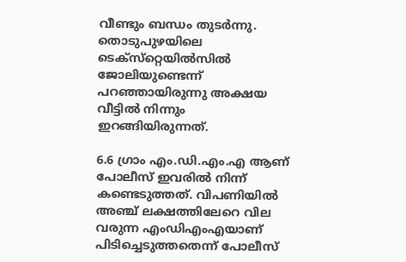വീണ്ടും ബന്ധം തുടര്‍ന്നു. തൊടുപുഴയിലെ ടെക്‌സ്‌റ്റെയില്‍സില്‍ ജോലിയുണ്ടെന്ന് പറഞ്ഞായിരുന്നു അക്ഷയ വീട്ടില്‍ നിന്നും ഇറങ്ങിയിരുന്നത്.

6.6 ഗ്രാം എം.ഡി.എം.എ ആണ് പോലീസ് ഇവരില്‍ നിന്ന് കണ്ടെടുത്തത്. വിപണിയില്‍ അഞ്ച് ലക്ഷത്തിലേറെ വില വരുന്ന എംഡിഎംഎയാണ് പിടിച്ചെടുത്തതെന്ന് പോലീസ്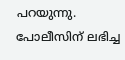പറയുന്നു. പോലീസിന് ലഭിച്ച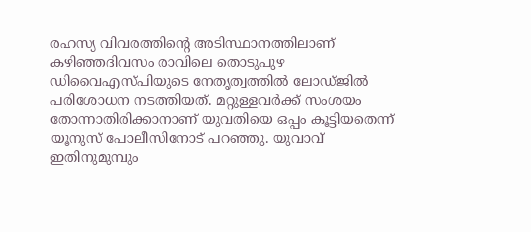രഹസ്യ വിവരത്തിന്റെ അടിസ്ഥാനത്തിലാണ് കഴിഞ്ഞദിവസം രാവിലെ തൊടുപുഴ ഡിവൈഎസ്പിയുടെ നേതൃത്വത്തില്‍ ലോഡ്ജില്‍ പരിശോധന നടത്തിയത്. മറ്റുള്ളവര്‍ക്ക് സംശയം തോന്നാതിരിക്കാനാണ് യുവതിയെ ഒപ്പം കൂട്ടിയതെന്ന് യൂനുസ് പോലീസിനോട് പറഞ്ഞു. യുവാവ് ഇതിനുമുമ്പും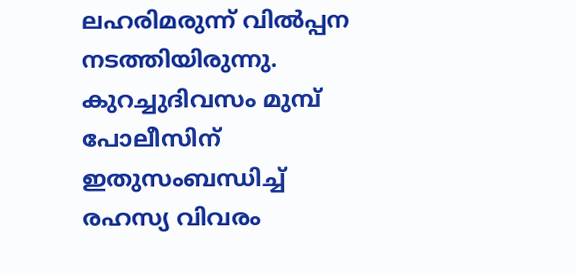ലഹരിമരുന്ന് വില്‍പ്പന നടത്തിയിരുന്നു. കുറച്ചുദിവസം മുമ്പ് പോലീസിന് ഇതുസംബന്ധിച്ച്‌ രഹസ്യ വിവരം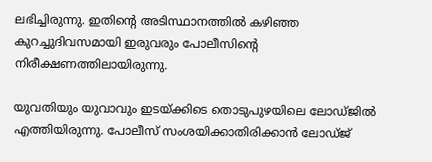ലഭിച്ചിരുന്നു. ഇതിന്റെ അടിസ്ഥാനത്തില്‍ കഴിഞ്ഞ കുറച്ചുദിവസമായി ഇരുവരും പോലീസിന്റെ നിരീക്ഷണത്തിലായിരുന്നു.

യുവതിയും യുവാവും ഇടയ്ക്കിടെ തൊടുപുഴയിലെ ലോഡ്ജില്‍ എത്തിയിരുന്നു. പോലീസ് സംശയിക്കാതിരിക്കാന്‍ ലോഡ്ജ്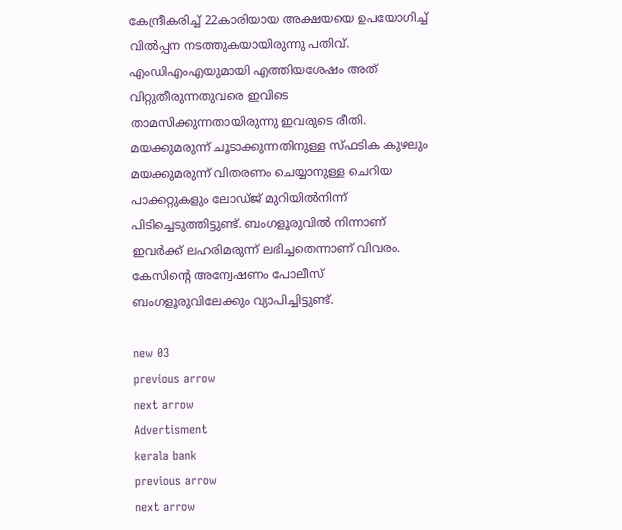കേന്ദ്രീകരിച്ച്‌ 22കാരിയായ അക്ഷയയെ ഉപയോഗിച്ച്‌ വില്‍പ്പന നടത്തുകയായിരുന്നു പതിവ്. എംഡിഎംഎയുമായി എത്തിയശേഷം അത് വിറ്റുതീരുന്നതുവരെ ഇവിടെ താമസിക്കുന്നതായിരുന്നു ഇവരുടെ രീതി. മയക്കുമരുന്ന് ചൂടാക്കുന്നതിനുള്ള സ്ഫടിക കുഴലും മയക്കുമരുന്ന് വിതരണം ചെയ്യാനുള്ള ചെറിയ പാക്കറ്റുകളും ലോഡ്ജ് മുറിയില്‍നിന്ന് പിടിച്ചെടുത്തിട്ടുണ്ട്. ബംഗളൂരുവില്‍ നിന്നാണ് ഇവര്‍ക്ക് ലഹരിമരുന്ന് ലഭിച്ചതെന്നാണ് വിവരം. കേസിന്റെ അന്വേഷണം പോലീസ് ബംഗളൂരുവിലേക്കും വ്യാപിച്ചിട്ടുണ്ട്.

new 03
previous arrow
next arrow
Advertisment
kerala bank
previous arrow
next arrow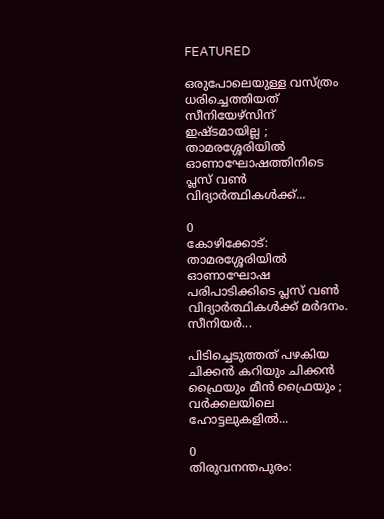FEATURED

ഒരുപോലെയുള്ള വസ്ത്രം ധരിച്ചെത്തിയത് സീനിയേഴ്സിന് ഇഷ്ടമായില്ല ; താമരശ്ശേരിയില്‍ ഓണാഘോഷത്തിനിടെ പ്ലസ് വണ്‍ വിദ്യാര്‍ത്ഥികള്‍ക്ക്...

0
കോഴിക്കോട്: താമരശ്ശേരിയില്‍ ഓണാഘോഷ പരിപാടിക്കിടെ പ്ലസ് വണ്‍ വിദ്യാര്‍ത്ഥികള്‍ക്ക് മര്‍ദനം. സീനിയര്‍...

പിടിച്ചെടുത്തത് പഴകിയ ചിക്കൻ കറിയും ചിക്കൻ ഫ്രൈയും മീൻ ഫ്രൈയും ; വര്‍ക്കലയിലെ ഹോട്ടലുകളിൽ...

0
തിരുവനന്തപുരം: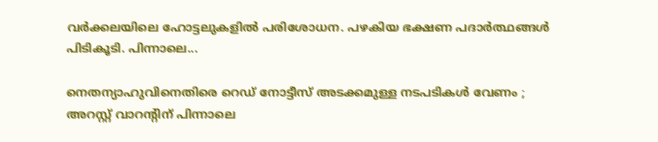വര്‍ക്കലയിലെ ഹോട്ടലുകളിൽ പരിശോധന. പഴകിയ ഭക്ഷണ പദാര്‍ത്ഥങ്ങള്‍ പിടികൂടി. പിന്നാലെ...

നെതന്യാഹുവിനെതിരെ റെഡ് നോട്ടീസ് അടക്കമുള്ള നടപടികൾ വേണം ; അറസ്റ്റ് വാറന്‍റിന് പിന്നാലെ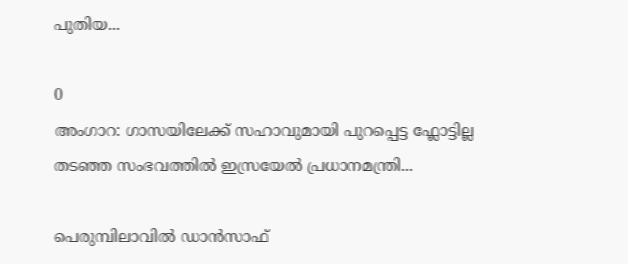പുതിയ...

0
അംഗാറ: ഗാസയിലേക്ക് സഹാവുമായി പുറപ്പെട്ട ഫ്ലോട്ടില്ല തടഞ്ഞ സംഭവത്തിൽ ഇസ്രയേൽ പ്രധാനമന്ത്രി...

പെരുമ്പിലാവില്‍ ഡാൻസാഫ്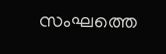സംഘത്തെ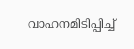വാഹനമിടിപ്പിച്ച്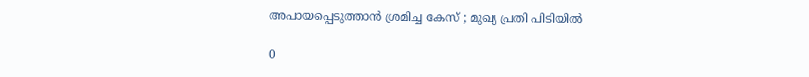അപായപ്പെടുത്താൻ ശ്രമിച്ച കേസ് ; മുഖ്യ പ്രതി പിടിയിൽ

0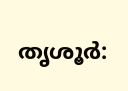തൃശൂര്‍: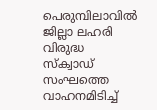പെരുമ്പിലാവില്‍ ജില്ലാ ലഹരി വിരുദ്ധ സ്‌ക്വാഡ് സംഘത്തെ വാഹനമിടിച്ച്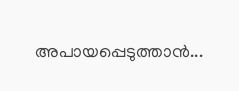അപായപ്പെടുത്താന്‍...